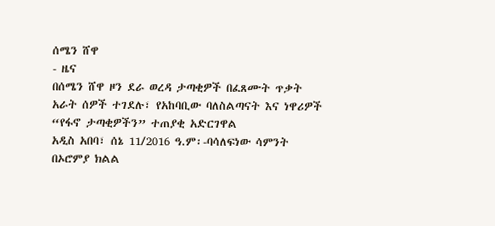ሰሜን ሸዋ
- ዜና
በሰሜን ሸዋ ዞን ደራ ወረዳ ታጣቂዎች በፈጸሙት ጥቃት አራት ሰዎች ተገደሉ፣ የአከባቢው ባለስልጣናት እና ነዋሪዎች “የፋኖ ታጣቂዎችን” ተጠያቂ አድርገዋል
አዲስ አበባ፣ ሰኔ 11/2016 ዓ.ም፡-ባሳለፍነው ሳምንት በኦሮምያ ክልል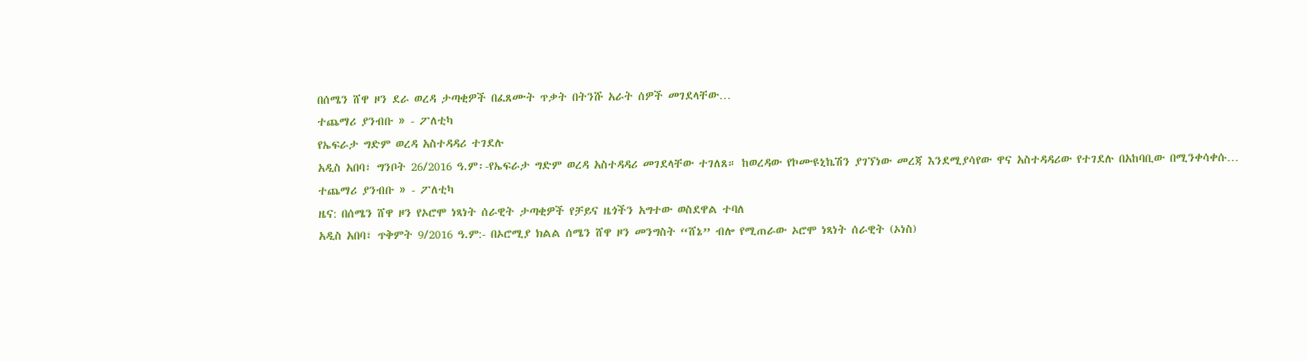በሰሜን ሸዋ ዞን ደራ ወረዳ ታጣቂዎች በፈጸሙት ጥቃት በትንሹ አራት ሰዎች መገደላቸው…
ተጨማሪ ያንብቡ » - ፖለቲካ
የኤፍራታ ግድም ወረዳ አስተዳዳሪ ተገደሉ
አዲስ አበባ፣ ግንቦት 26/2016 ዓ.ም፡-የኤፍራታ ግድም ወረዳ አስተዳዳሪ መገደላቸው ተገለጸ። ከወረዳው የኮሙዩኒኬሽን ያገኘነው መረጃ እንደሚያሳየው ዋና አስተዳዳሪው የተገደሉ በአከባቢው በሚንቀሳቀሱ…
ተጨማሪ ያንብቡ » - ፖለቲካ
ዜና: በሰሜን ሸዋ ዞን የኦሮሞ ነጻነት ሰራዊት ታጣቂዎች የቻይና ዜጎችን አግተው ወስደዋል ተባለ
አዲስ አበባ፣ ጥቅምት 9/2016 ዓ.ም:- በኦሮሚያ ክልል ሰሜን ሸዋ ዞን መንግስት “ሸኔ” ብሎ የሚጠራው ኦሮሞ ነጻነት ሰራዊት (ኦነስ)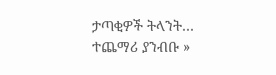ታጣቂዎች ትላንት…
ተጨማሪ ያንብቡ »